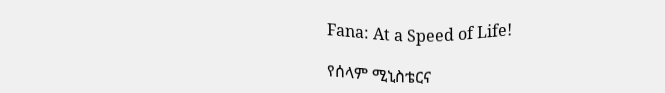Fana: At a Speed of Life!

የሰላም ሚኒስቴርና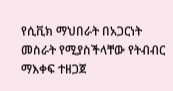የሲቪክ ማህበራት በአጋርነት መስራት የሚያስችላቸው የትብብር ማእቀፍ ተዘጋጀ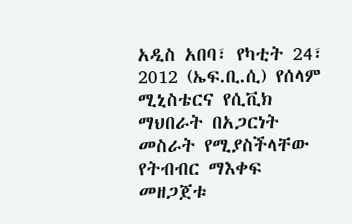አዲስ አበባ፣ የካቲት 24፣ 2012 (ኤፍ.ቢ.ሲ) የሰላም ሚኒስቴርና የሲቪክ ማህበራት በአጋርነት መስራት የሚያስችላቸው የትብብር ማእቀፍ መዘጋጀቱ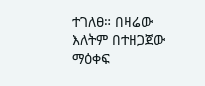ተገለፀ። በዛሬው እለትም በተዘጋጀው ማዕቀፍ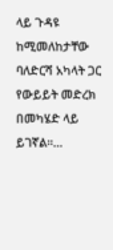ላይ ጉዳዩ ከሚመለከታቸው ባለድርሻ አካላት ጋር የውይይት መድረክ በመካሄድ ላይ ይገኛል።…